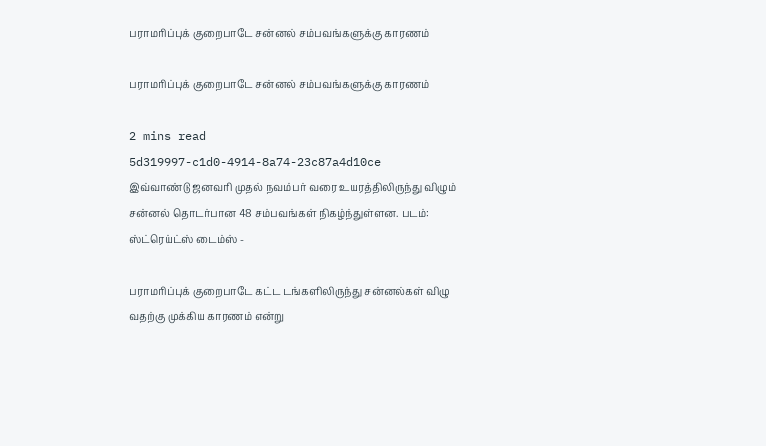பராமரிப்புக் குறைபாடே சன்னல் சம்பவங்களுக்கு காரணம்

பராமரிப்புக் குறைபாடே சன்னல் சம்பவங்களுக்கு காரணம்

2 mins read
5d319997-c1d0-4914-8a74-23c87a4d10ce
இவ்வாண்டு ஜனவரி முதல் நவம்பர் வரை உயரத்திலிருந்து விழும் சன்னல் தொடர்பான 48 சம்பவங்கள் நிகழ்ந்துள்ளன. படம்: ஸ்ட்ரெய்ட்ஸ் டைம்ஸ் -

பராமரிப்புக் குறைபாடே கட்ட டங்களிலிருந்து சன்னல்கள் விழு வதற்கு முக்கிய காரணம் என்று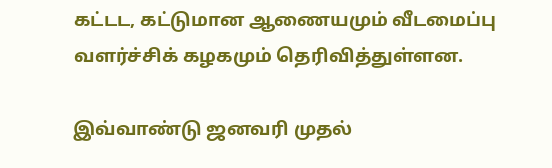கட்டட, கட்டுமான ஆணையமும் வீடமைப்பு வளர்ச்சிக் கழகமும் தெரிவித்துள்ளன.

இவ்வாண்டு ஜனவரி முதல்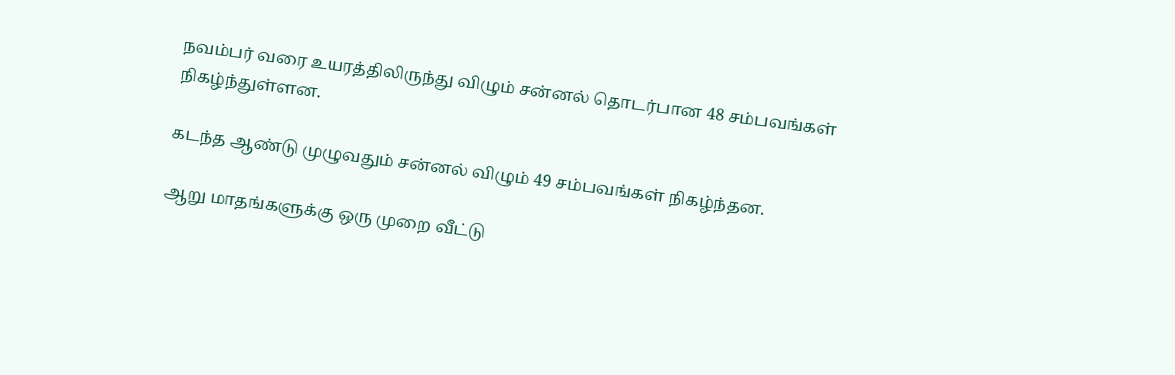நவம்பர் வரை உயரத்திலிருந்து விழும் சன்னல் தொடர்பான 48 சம்பவங்கள் நிகழ்ந்துள்ளன.

கடந்த ஆண்டு முழுவதும் சன்னல் விழும் 49 சம்பவங்கள் நிகழ்ந்தன.

ஆறு மாதங்களுக்கு ஒரு முறை வீட்டு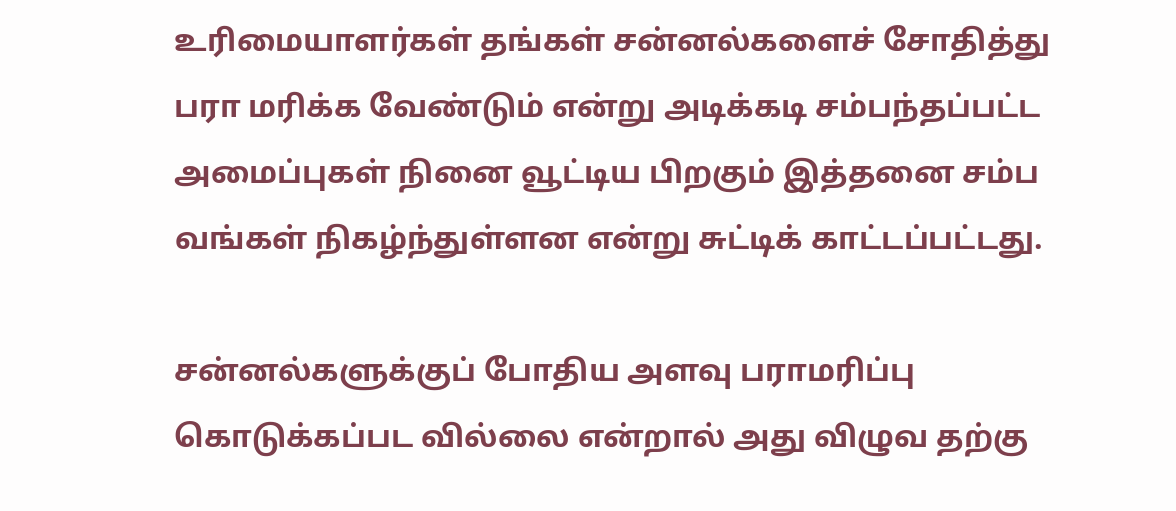உரிமையாளர்கள் தங்கள் சன்னல்களைச் சோதித்து பரா மரிக்க வேண்டும் என்று அடிக்கடி சம்பந்தப்பட்ட அமைப்புகள் நினை வூட்டிய பிறகும் இத்தனை சம்ப வங்கள் நிகழ்ந்துள்ளன என்று சுட்டிக் காட்டப்பட்டது.

சன்னல்களுக்குப் போதிய அளவு பராமரிப்பு கொடுக்கப்பட வில்லை என்றால் அது விழுவ தற்கு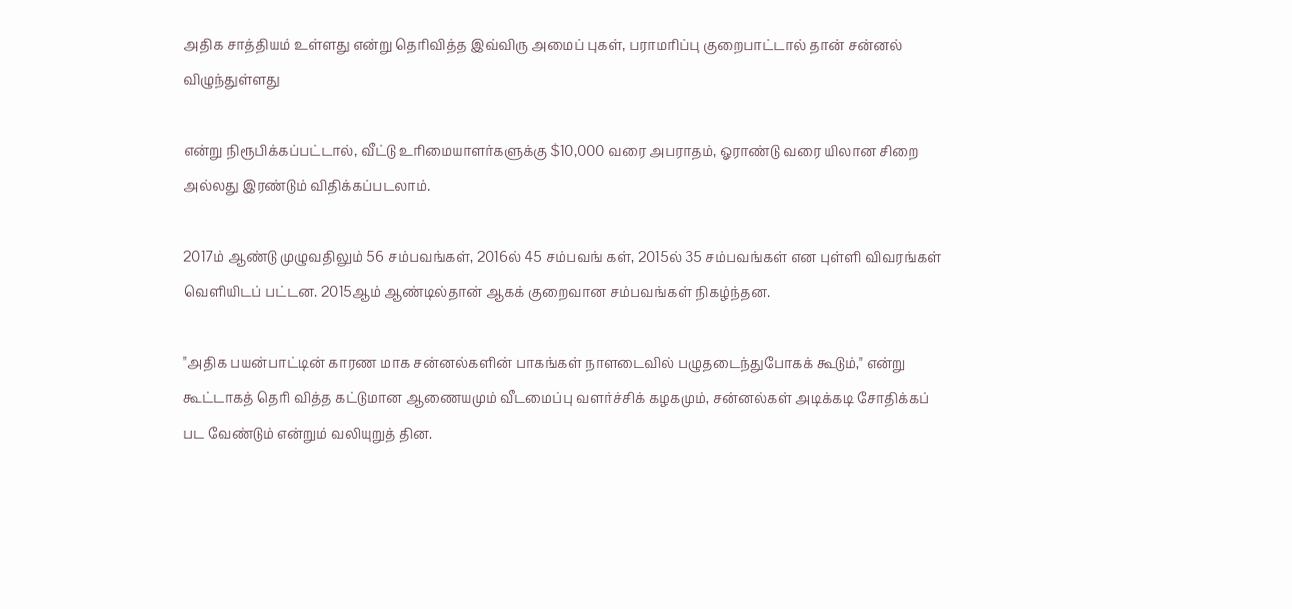அதிக சாத்தியம் உள்ளது என்று தெரிவித்த இவ்விரு அமைப் புகள், பராமரிப்பு குறைபாட்டால் தான் சன்னல் விழுந்துள்ளது

என்று நிரூபிக்கப்பட்டால், வீட்டு உரிமையாளர்களுக்கு $10,000 வரை அபராதம், ஓராண்டு வரை யிலான சிறை அல்லது இரண்டும் விதிக்கப்படலாம்.

2017ம் ஆண்டு முழுவதிலும் 56 சம்பவங்கள், 2016ல் 45 சம்பவங் கள், 2015ல் 35 சம்பவங்கள் என புள்ளி விவரங்கள் வெளியிடப் பட்டன. 2015ஆம் ஆண்டில்தான் ஆகக் குறைவான சம்பவங்கள் நிகழ்ந்தன.

"அதிக பயன்பாட்டின் காரண மாக சன்னல்களின் பாகங்கள் நாளடைவில் பழுதடைந்துபோகக் கூடும்," என்று கூட்டாகத் தெரி வித்த கட்டுமான ஆணையமும் வீடமைப்பு வளர்ச்சிக் கழகமும், சன்னல்கள் அடிக்கடி சோதிக்கப் பட வேண்டும் என்றும் வலியுறுத் தின.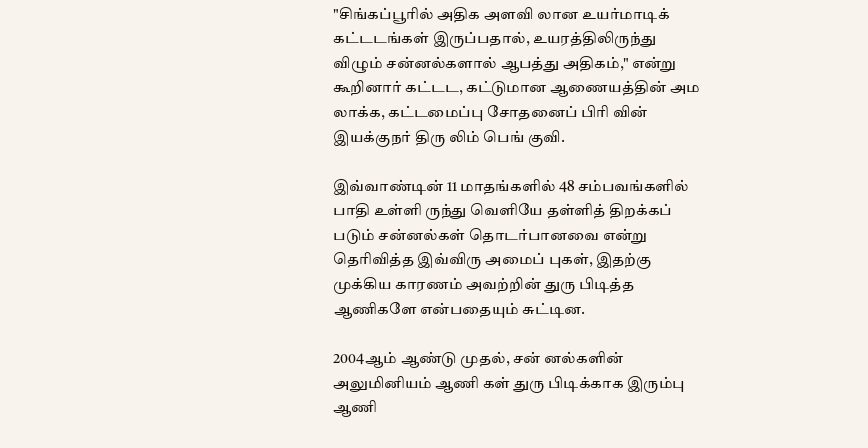"சிங்கப்பூரில் அதிக அளவி லான உயர்மாடிக் கட்டடங்கள் இருப்பதால், உயரத்திலிருந்து விழும் சன்னல்களால் ஆபத்து அதிகம்," என்று கூறினார் கட்டட, கட்டுமான ஆணையத்தின் அம லாக்க, கட்டமைப்பு சோதனைப் பிரி வின் இயக்குநர் திரு லிம் பெங் குவி.

இவ்வாண்டின் 11 மாதங்களில் 48 சம்பவங்களில் பாதி உள்ளி ருந்து வெளியே தள்ளித் திறக்கப் படும் சன்னல்கள் தொடர்பானவை என்று தெரிவித்த இவ்விரு அமைப் புகள், இதற்கு முக்கிய காரணம் அவற்றின் துரு பிடித்த ஆணிகளே என்பதையும் சுட்டின.

2004ஆம் ஆண்டு முதல், சன் னல்களின் அலுமினியம் ஆணி கள் துரு பிடிக்காக இரும்பு ஆணி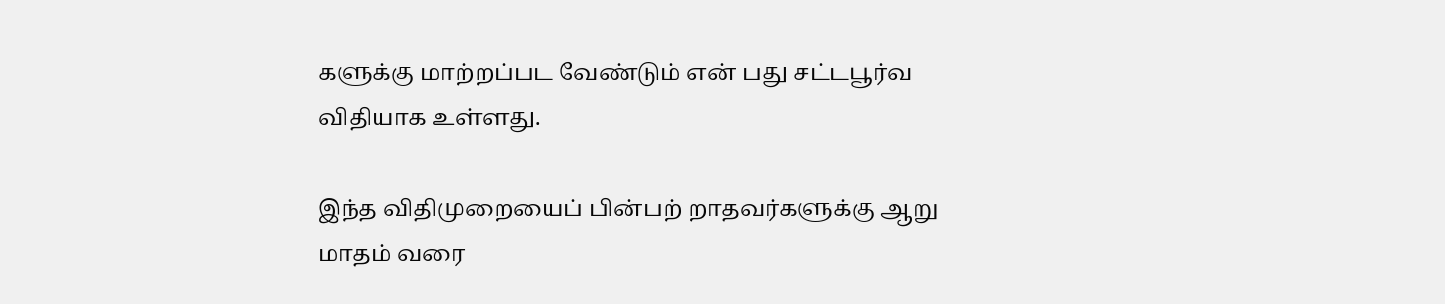களுக்கு மாற்றப்பட வேண்டும் என் பது சட்டபூர்வ விதியாக உள்ளது.

இந்த விதிமுறையைப் பின்பற் றாதவர்களுக்கு ஆறு மாதம் வரை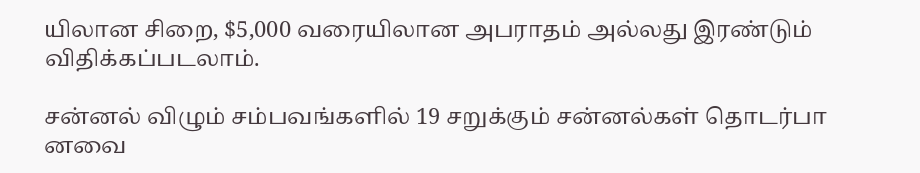யிலான சிறை, $5,000 வரையிலான அபராதம் அல்லது இரண்டும் விதிக்கப்படலாம்.

சன்னல் விழும் சம்பவங்களில் 19 சறுக்கும் சன்னல்கள் தொடர்பா னவை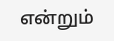என்றும்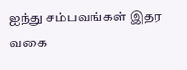ஐந்து சம்பவங்கள் இதர வகை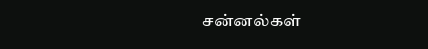சன்னல்கள்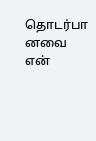தொடர்பா னவை என்